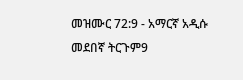መዝሙር 72:9 - አማርኛ አዲሱ መደበኛ ትርጉም9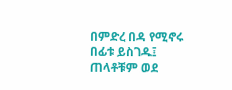በምድረ በዳ የሚኖሩ በፊቱ ይስገዱ፤ ጠላቶቹም ወደ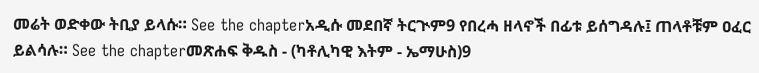መሬት ወድቀው ትቢያ ይላሱ። See the chapterአዲሱ መደበኛ ትርጒም9 የበረሓ ዘላኖች በፊቱ ይሰግዳሉ፤ ጠላቶቹም ዐፈር ይልሳሉ። See the chapterመጽሐፍ ቅዱስ - (ካቶሊካዊ እትም - ኤማሁስ)9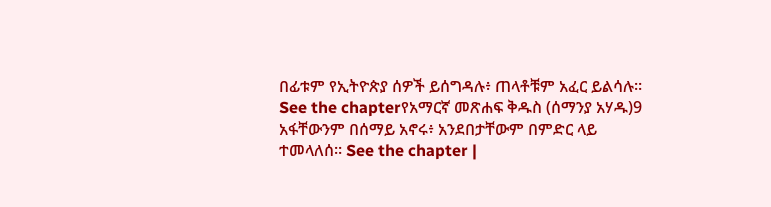በፊቱም የኢትዮጵያ ሰዎች ይሰግዳሉ፥ ጠላቶቹም አፈር ይልሳሉ። See the chapterየአማርኛ መጽሐፍ ቅዱስ (ሰማንያ አሃዱ)9 አፋቸውንም በሰማይ አኖሩ፥ አንደበታቸውም በምድር ላይ ተመላለሰ። See the chapter |